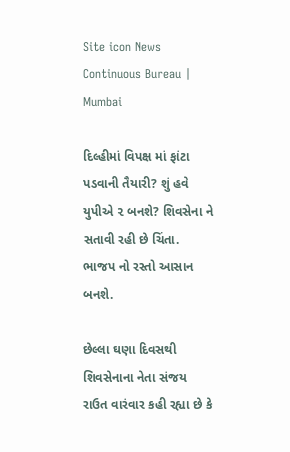Site icon News Continuous Bureau | Mumbai

દિલ્હીમાં વિપક્ષ માં ફાંટા પડવાની તૈયારી? શું હવે યુપીએ ૨ બનશે? શિવસેના ને સતાવી રહી છે ચિંતા. ભાજપ નો રસ્તો આસાન બનશે.

છેલ્લા ઘણા દિવસથી શિવસેનાના નેતા સંજય રાઉત વારંવાર કહી રહ્યા છે કે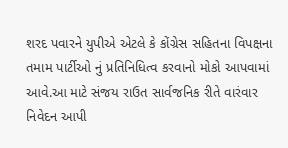શરદ પવારને યુપીએ એટલે કે કોંગ્રેસ સહિતના વિપક્ષના તમામ પાર્ટીઓ નું પ્રતિનિધિત્વ કરવાનો મોકો આપવામાં આવે.આ માટે સંજય રાઉત સાર્વજનિક રીતે વારંવાર નિવેદન આપી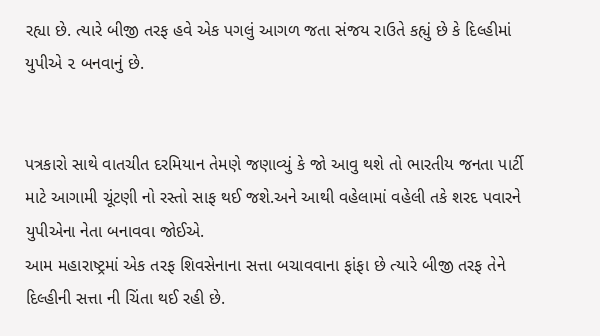રહ્યા છે. ત્યારે બીજી તરફ હવે એક પગલું આગળ જતા સંજય રાઉતે કહ્યું છે કે દિલ્હીમાં યુપીએ ૨ બનવાનું છે.


પત્રકારો સાથે વાતચીત દરમિયાન તેમણે જણાવ્યું કે જો આવુ થશે તો ભારતીય જનતા પાર્ટી માટે આગામી ચૂંટણી નો રસ્તો સાફ થઈ જશે.અને આથી વહેલામાં વહેલી તકે શરદ પવારને યુપીએના નેતા બનાવવા જોઈએ.
આમ મહારાષ્ટ્રમાં એક તરફ શિવસેનાના સત્તા બચાવવાના ફાંફા છે ત્યારે બીજી તરફ તેને દિલ્હીની સત્તા ની ચિંતા થઈ રહી છે.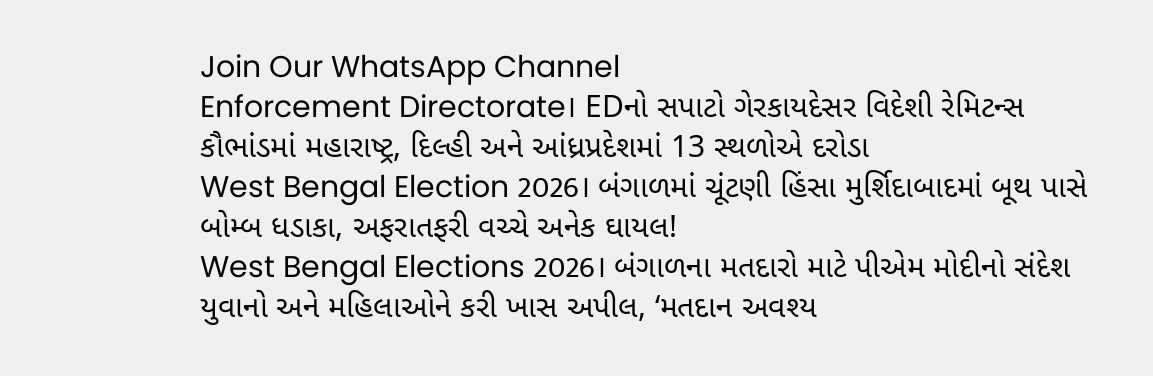Join Our WhatsApp Channel
Enforcement Directorate। EDનો સપાટો ગેરકાયદેસર વિદેશી રેમિટન્સ કૌભાંડમાં મહારાષ્ટ્ર, દિલ્હી અને આંધ્રપ્રદેશમાં 13 સ્થળોએ દરોડા
West Bengal Election 2026। બંગાળમાં ચૂંટણી હિંસા મુર્શિદાબાદમાં બૂથ પાસે બોમ્બ ધડાકા, અફરાતફરી વચ્ચે અનેક ઘાયલ!
West Bengal Elections 2026। બંગાળના મતદારો માટે પીએમ મોદીનો સંદેશ યુવાનો અને મહિલાઓને કરી ખાસ અપીલ, ‘મતદાન અવશ્ય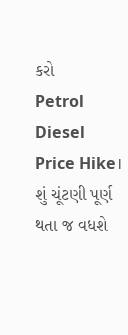કરો
Petrol Diesel Price Hike। શું ચૂંટણી પૂર્ણ થતા જ વધશે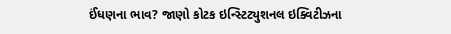ઈંધણના ભાવ? જાણો કોટક ઇન્સ્ટિટ્યુશનલ ઇક્વિટીઝના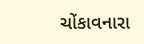ચોંકાવનારા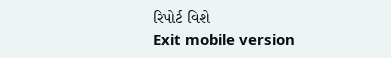રિપોર્ટ વિશે
Exit mobile version